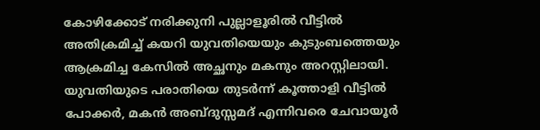കോഴിക്കോട് നരിക്കുനി പുല്ലാളൂരില്‍ വീട്ടില്‍ അതിക്രമിച്ച് കയറി യുവതിയെയും കുടുംബത്തെയും ആക്രമിച്ച കേസില്‍ അച്ഛനും മകനും അറസ്റ്റിലായി. യുവതിയുടെ പരാതിയെ തുടർന്ന് കൂത്താളി വീട്ടില്‍ പോക്കര്‍, മകന്‍ അബ്ദുസ്സമദ് എന്നിവരെ ചേവായൂര്‍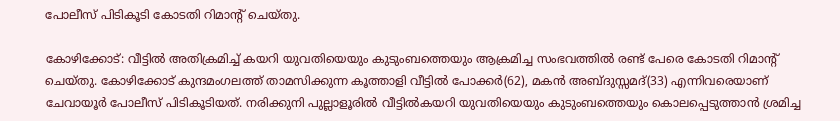പോലീസ് പിടികൂടി കോടതി റിമാന്റ് ചെയ്തു.

കോഴിക്കോട്: വീട്ടില്‍ അതിക്രമിച്ച് കയറി യുവതിയെയും കുടുംബത്തെയും ആക്രമിച്ച സംഭവത്തില്‍ രണ്ട് പേരെ കോടതി റിമാന്റ് ചെയ്തു. കോഴിക്കോട് കുന്ദമംഗലത്ത് താമസിക്കുന്ന കൂത്താളി വീട്ടില്‍ പോക്കര്‍(62), മകന്‍ അബ്ദുസ്സമദ്(33) എന്നിവരെയാണ് ചേവായൂര്‍ പോലീസ് പിടികൂടിയത്. നരിക്കുനി പുല്ലാളൂരില്‍ വീട്ടില്‍കയറി യുവതിയെയും കുടുംബത്തെയും കൊലപ്പെടുത്താന്‍ ശ്രമിച്ച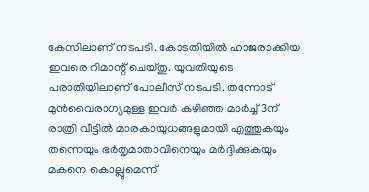കേസിലാണ് നടപടി. കോടതിയില്‍ ഹാജരാക്കിയ ഇവരെ റിമാന്റ് ചെയ്തു. യുവതിയുടെ പരാതിയിലാണ് പോലീസ് നടപടി. തന്നോട് മുന്‍വൈരാഗ്യമുള്ള ഇവര്‍ കഴിഞ്ഞ മാര്‍ച്ച് 3ന് രാത്രി വീട്ടില്‍ മാരകായുധങ്ങളുമായി എത്തുകയും തന്നെയും ഭര്‍തൃമാതാവിനെയും മര്‍ദ്ദിക്കുകയും മകനെ കൊല്ലുമെന്ന്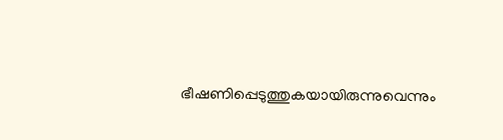ഭീഷണിപ്പെടുത്തുകയായിരുന്നുവെന്നും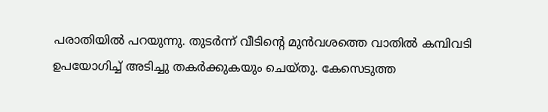പരാതിയില്‍ പറയുന്നു. തുടര്‍ന്ന് വീടിന്റെ മുന്‍വശത്തെ വാതില്‍ കമ്പിവടി ഉപയോഗിച്ച് അടിച്ചു തകര്‍ക്കുകയും ചെയ്തു. കേസെടുത്ത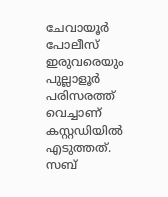ചേവായൂര്‍ പോലീസ് ഇരുവരെയും പുല്ലാളൂര്‍ പരിസരത്ത് വെച്ചാണ് കസ്റ്റഡിയില്‍ എടുത്തത്. സബ്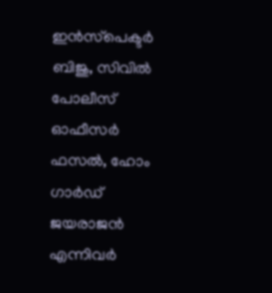ഇന്‍സ്‌പെക്ടര്‍ ബിജു, സിവില്‍ പോലീസ് ഓഫീസര്‍ ഫസല്‍, ഹോം ഗാര്‍ഡ് ജയരാജന്‍ എന്നിവര്‍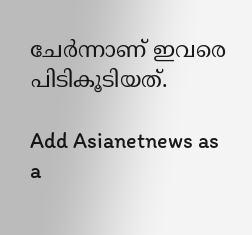ചേര്‍ന്നാണ് ഇവരെ പിടികൂടിയത്.

Add Asianetnews as a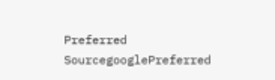Preferred SourcegooglePreferred